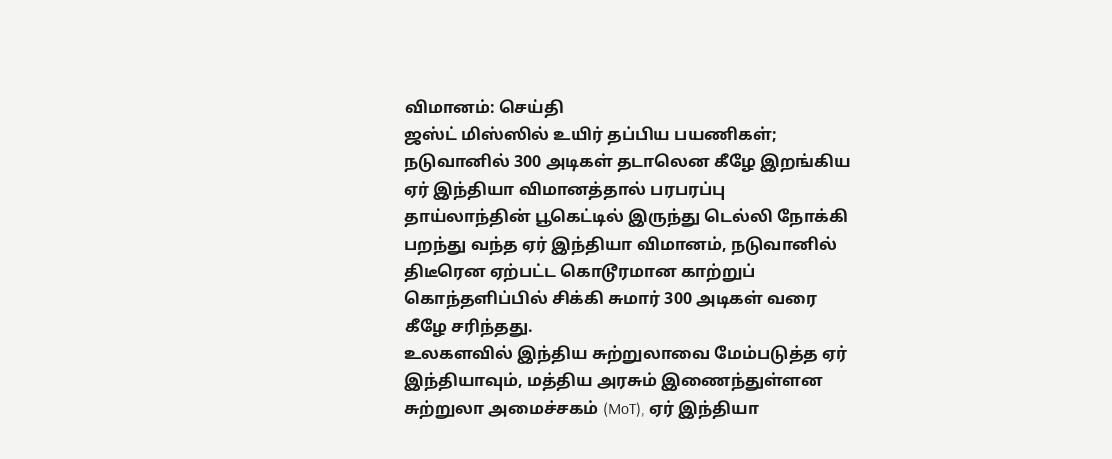விமானம்: செய்தி
ஜஸ்ட் மிஸ்ஸில் உயிர் தப்பிய பயணிகள்; நடுவானில் 300 அடிகள் தடாலென கீழே இறங்கிய ஏர் இந்தியா விமானத்தால் பரபரப்பு
தாய்லாந்தின் பூகெட்டில் இருந்து டெல்லி நோக்கி பறந்து வந்த ஏர் இந்தியா விமானம், நடுவானில் திடீரென ஏற்பட்ட கொடூரமான காற்றுப் கொந்தளிப்பில் சிக்கி சுமார் 300 அடிகள் வரை கீழே சரிந்தது.
உலகளவில் இந்திய சுற்றுலாவை மேம்படுத்த ஏர் இந்தியாவும், மத்திய அரசும் இணைந்துள்ளன
சுற்றுலா அமைச்சகம் (MoT), ஏர் இந்தியா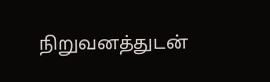நிறுவனத்துடன்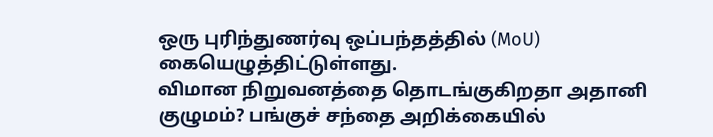ஒரு புரிந்துணர்வு ஒப்பந்தத்தில் (MoU) கையெழுத்திட்டுள்ளது.
விமான நிறுவனத்தை தொடங்குகிறதா அதானி குழுமம்? பங்குச் சந்தை அறிக்கையில்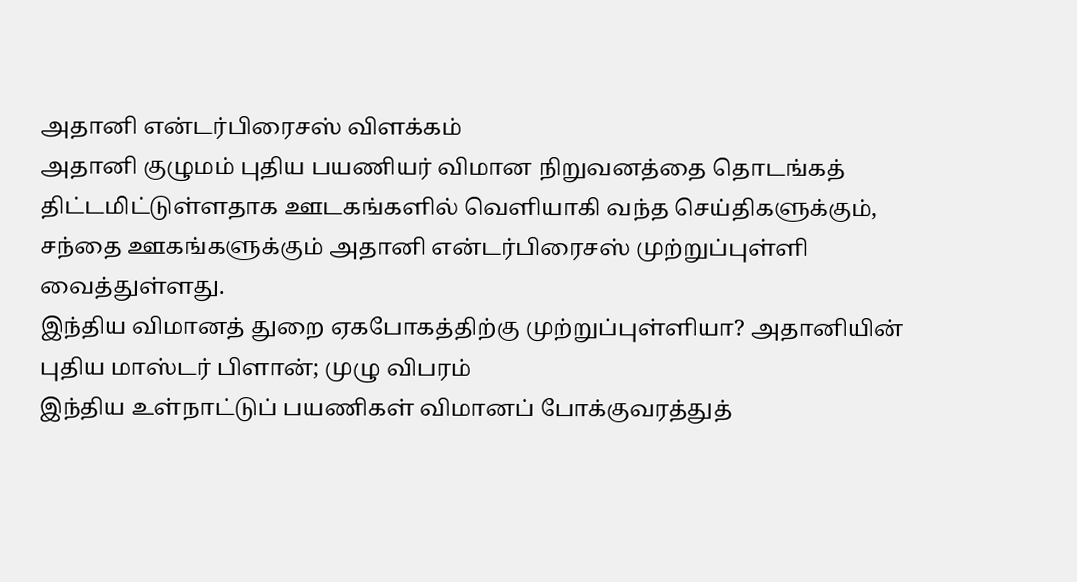அதானி என்டர்பிரைசஸ் விளக்கம்
அதானி குழுமம் புதிய பயணியர் விமான நிறுவனத்தை தொடங்கத் திட்டமிட்டுள்ளதாக ஊடகங்களில் வெளியாகி வந்த செய்திகளுக்கும், சந்தை ஊகங்களுக்கும் அதானி என்டர்பிரைசஸ் முற்றுப்புள்ளி வைத்துள்ளது.
இந்திய விமானத் துறை ஏகபோகத்திற்கு முற்றுப்புள்ளியா? அதானியின் புதிய மாஸ்டர் பிளான்; முழு விபரம்
இந்திய உள்நாட்டுப் பயணிகள் விமானப் போக்குவரத்துத்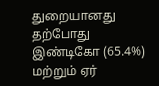துறையானது தற்போது இண்டிகோ (65.4%) மற்றும் ஏர்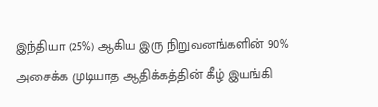இந்தியா (25%) ஆகிய இரு நிறுவனங்களின் 90% அசைக்க முடியாத ஆதிக்கத்தின் கீழ் இயங்கி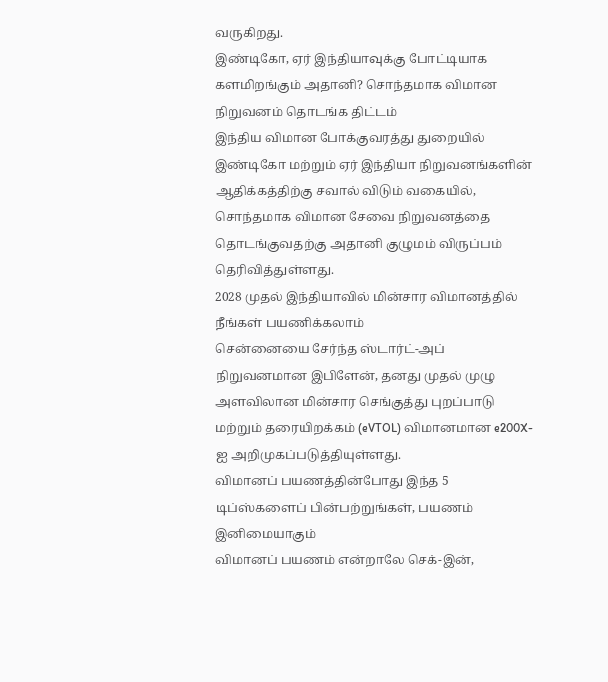வருகிறது.
இண்டிகோ, ஏர் இந்தியாவுக்கு போட்டியாக களமிறங்கும் அதானி? சொந்தமாக விமான நிறுவனம் தொடங்க திட்டம்
இந்திய விமான போக்குவரத்து துறையில் இண்டிகோ மற்றும் ஏர் இந்தியா நிறுவனங்களின் ஆதிக்கத்திற்கு சவால் விடும் வகையில், சொந்தமாக விமான சேவை நிறுவனத்தை தொடங்குவதற்கு அதானி குழுமம் விருப்பம் தெரிவித்துள்ளது.
2028 முதல் இந்தியாவில் மின்சார விமானத்தில் நீங்கள் பயணிக்கலாம்
சென்னையை சேர்ந்த ஸ்டார்ட்-அப் நிறுவனமான இபிளேன், தனது முதல் முழு அளவிலான மின்சார செங்குத்து புறப்பாடு மற்றும் தரையிறக்கம் (eVTOL) விமானமான e200X-ஐ அறிமுகப்படுத்தியுள்ளது.
விமானப் பயணத்தின்போது இந்த 5 டிப்ஸ்களைப் பின்பற்றுங்கள், பயணம் இனிமையாகும்
விமானப் பயணம் என்றாலே செக்-இன்,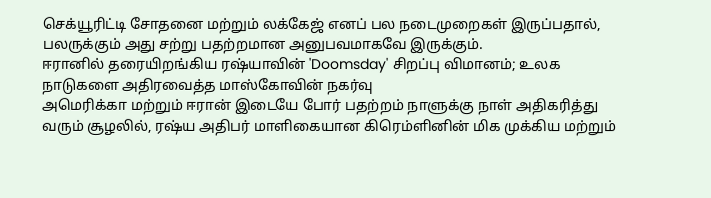செக்யூரிட்டி சோதனை மற்றும் லக்கேஜ் எனப் பல நடைமுறைகள் இருப்பதால், பலருக்கும் அது சற்று பதற்றமான அனுபவமாகவே இருக்கும்.
ஈரானில் தரையிறங்கிய ரஷ்யாவின் 'Doomsday' சிறப்பு விமானம்; உலக நாடுகளை அதிரவைத்த மாஸ்கோவின் நகர்வு
அமெரிக்கா மற்றும் ஈரான் இடையே போர் பதற்றம் நாளுக்கு நாள் அதிகரித்து வரும் சூழலில், ரஷ்ய அதிபர் மாளிகையான கிரெம்ளினின் மிக முக்கிய மற்றும்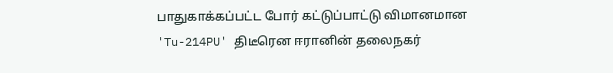பாதுகாக்கப்பட்ட போர் கட்டுப்பாட்டு விமானமான 'Tu-214PU' திடீரென ஈரானின் தலைநகர்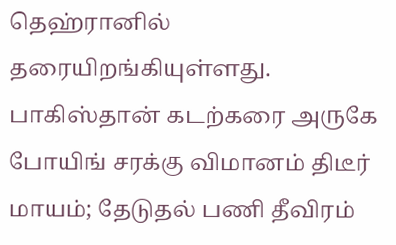தெஹ்ரானில் தரையிறங்கியுள்ளது.
பாகிஸ்தான் கடற்கரை அருகே போயிங் சரக்கு விமானம் திடீர் மாயம்; தேடுதல் பணி தீவிரம்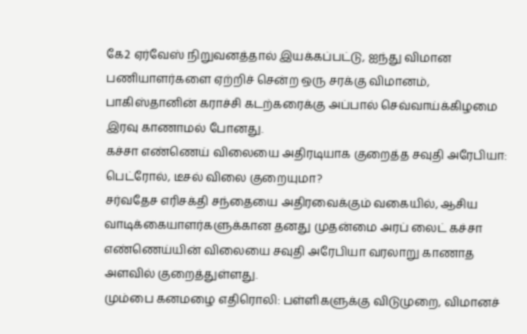கே2 ஏர்வேஸ் நிறுவனத்தால் இயக்கப்பட்டு, ஐந்து விமான பணியாளர்களை ஏற்றிச் சென்ற ஒரு சரக்கு விமானம், பாகிஸ்தானின் கராச்சி கடற்கரைக்கு அப்பால் செவ்வாய்க்கிழமை இரவு காணாமல் போனது.
கச்சா எண்ணெய் விலையை அதிரடியாக குறைத்த சவுதி அரேபியா: பெட்ரோல், டீசல் விலை குறையுமா?
சர்வதேச எரிசக்தி சந்தையை அதிரவைக்கும் வகையில், ஆசிய வாடிக்கையாளர்களுக்கான தனது முதன்மை அரப் லைட் கச்சா எண்ணெய்யின் விலையை சவுதி அரேபியா வரலாறு காணாத அளவில் குறைத்துள்ளது.
மும்பை கனமழை எதிரொலி: பள்ளிகளுக்கு விடுமுறை, விமானச்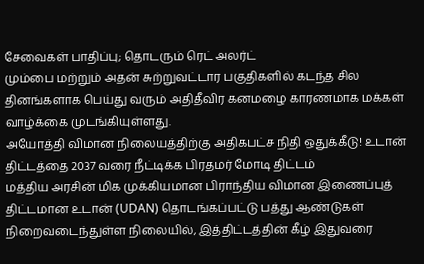சேவைகள் பாதிப்பு; தொடரும் ரெட் அலர்ட்
மும்பை மற்றும் அதன் சுற்றுவட்டார பகுதிகளில் கடந்த சில தினங்களாக பெய்து வரும் அதிதீவிர கனமழை காரணமாக மக்கள் வாழ்க்கை முடங்கியுள்ளது.
அயோத்தி விமான நிலையத்திற்கு அதிகபட்ச நிதி ஒதுக்கீடு! உடான் திட்டத்தை 2037 வரை நீட்டிக்க பிரதமர் மோடி திட்டம்
மத்திய அரசின் மிக முக்கியமான பிராந்திய விமான இணைப்புத் திட்டமான உடான் (UDAN) தொடங்கப்பட்டு பத்து ஆண்டுகள் நிறைவடைந்துள்ள நிலையில், இத்திட்டத்தின் கீழ் இதுவரை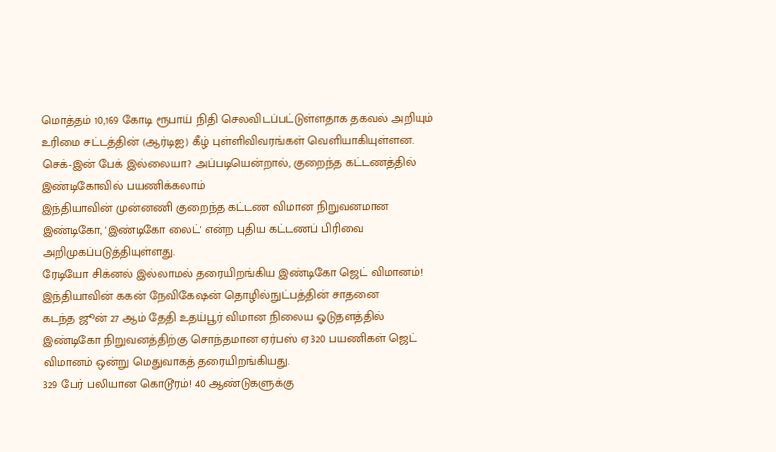மொத்தம் 10,169 கோடி ரூபாய் நிதி செலவிடப்பட்டுள்ளதாக தகவல் அறியும் உரிமை சட்டத்தின் (ஆர்டிஐ) கீழ் புள்ளிவிவரங்கள் வெளியாகியுள்ளன.
செக்-இன் பேக் இல்லையா? அப்படியென்றால், குறைந்த கட்டணத்தில் இண்டிகோவில் பயணிக்கலாம்
இந்தியாவின் முன்னணி குறைந்த கட்டண விமான நிறுவனமான இண்டிகோ, 'இண்டிகோ லைட்' என்ற புதிய கட்டணப் பிரிவை அறிமுகப்படுத்தியுள்ளது.
ரேடியோ சிக்னல் இல்லாமல் தரையிறங்கிய இண்டிகோ ஜெட் விமானம்! இந்தியாவின் ககன் நேவிகேஷன் தொழில்நுட்பத்தின் சாதனை
கடந்த ஜூன் 27 ஆம் தேதி உதய்பூர் விமான நிலைய ஓடுதளத்தில் இண்டிகோ நிறுவனத்திற்கு சொந்தமான ஏர்பஸ் ஏ320 பயணிகள் ஜெட் விமானம் ஒன்று மெதுவாகத் தரையிறங்கியது.
329 பேர் பலியான கொடூரம்! 40 ஆண்டுகளுக்கு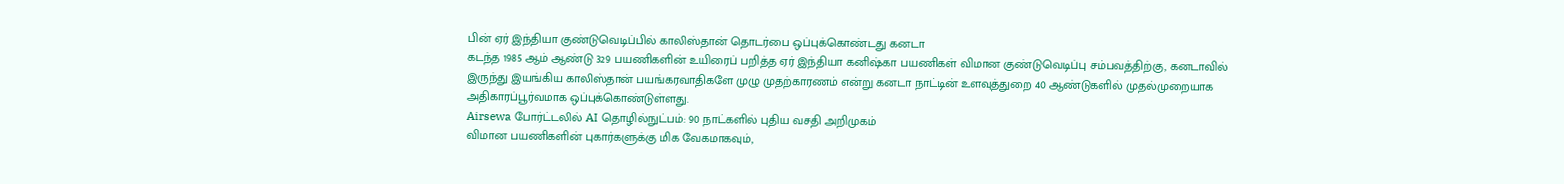பின் ஏர் இந்தியா குண்டுவெடிப்பில் காலிஸ்தான் தொடர்பை ஒப்புக்கொண்டது கனடா
கடந்த 1985 ஆம் ஆண்டு 329 பயணிகளின் உயிரைப் பறித்த ஏர் இந்தியா கனிஷ்கா பயணிகள் விமான குண்டுவெடிப்பு சம்பவத்திற்கு, கனடாவில் இருந்து இயங்கிய காலிஸ்தான் பயங்கரவாதிகளே முழு முதற்காரணம் என்று கனடா நாட்டின் உளவுத்துறை 40 ஆண்டுகளில் முதல்முறையாக அதிகாரப்பூர்வமாக ஒப்புக்கொண்டுள்ளது.
Airsewa போர்ட்டலில் AI தொழில்நுட்பம்: 90 நாட்களில் புதிய வசதி அறிமுகம்
விமான பயணிகளின் புகார்களுக்கு மிக வேகமாகவும்,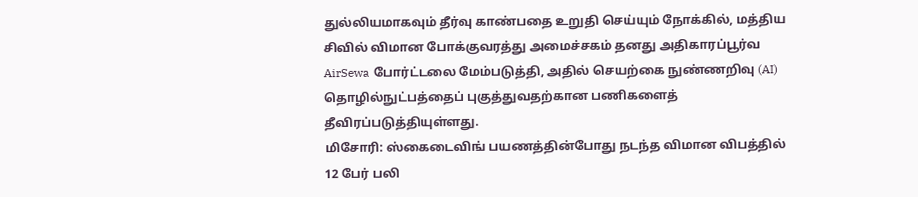துல்லியமாகவும் தீர்வு காண்பதை உறுதி செய்யும் நோக்கில், மத்திய சிவில் விமான போக்குவரத்து அமைச்சகம் தனது அதிகாரப்பூர்வ AirSewa போர்ட்டலை மேம்படுத்தி, அதில் செயற்கை நுண்ணறிவு (AI) தொழில்நுட்பத்தைப் புகுத்துவதற்கான பணிகளைத் தீவிரப்படுத்தியுள்ளது.
மிசோரி: ஸ்கைடைவிங் பயணத்தின்போது நடந்த விமான விபத்தில் 12 பேர் பலி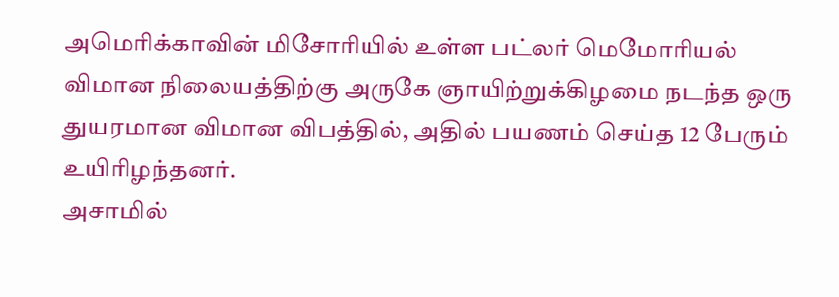அமெரிக்காவின் மிசோரியில் உள்ள பட்லர் மெமோரியல் விமான நிலையத்திற்கு அருகே ஞாயிற்றுக்கிழமை நடந்த ஒரு துயரமான விமான விபத்தில், அதில் பயணம் செய்த 12 பேரும் உயிரிழந்தனர்.
அசாமில்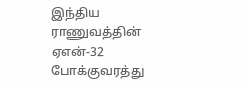இந்திய ராணுவத்தின் ஏஎன்-32 போக்குவரத்து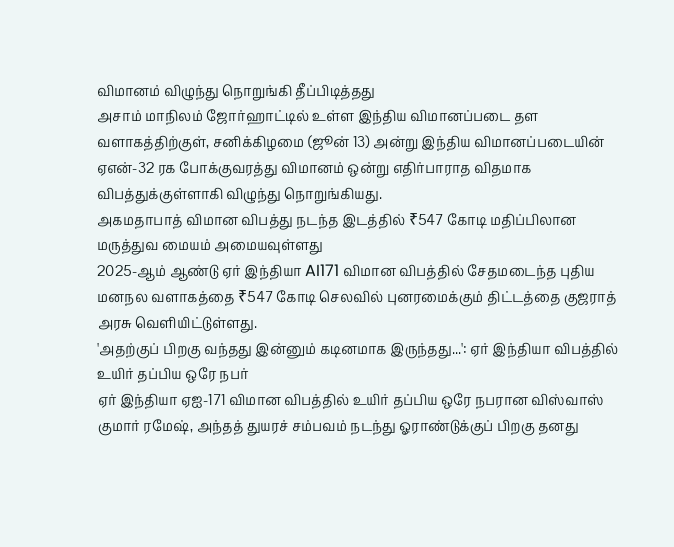விமானம் விழுந்து நொறுங்கி தீப்பிடித்தது
அசாம் மாநிலம் ஜோர்ஹாட்டில் உள்ள இந்திய விமானப்படை தள வளாகத்திற்குள், சனிக்கிழமை (ஜூன் 13) அன்று இந்திய விமானப்படையின் ஏஎன்-32 ரக போக்குவரத்து விமானம் ஒன்று எதிர்பாராத விதமாக விபத்துக்குள்ளாகி விழுந்து நொறுங்கியது.
அகமதாபாத் விமான விபத்து நடந்த இடத்தில் ₹547 கோடி மதிப்பிலான மருத்துவ மையம் அமையவுள்ளது
2025-ஆம் ஆண்டு ஏர் இந்தியா AI171 விமான விபத்தில் சேதமடைந்த புதிய மனநல வளாகத்தை ₹547 கோடி செலவில் புனரமைக்கும் திட்டத்தை குஜராத் அரசு வெளியிட்டுள்ளது.
'அதற்குப் பிறகு வந்தது இன்னும் கடினமாக இருந்தது...': ஏர் இந்தியா விபத்தில் உயிர் தப்பிய ஒரே நபர்
ஏர் இந்தியா ஏஐ-171 விமான விபத்தில் உயிர் தப்பிய ஒரே நபரான விஸ்வாஸ் குமார் ரமேஷ், அந்தத் துயரச் சம்பவம் நடந்து ஓராண்டுக்குப் பிறகு தனது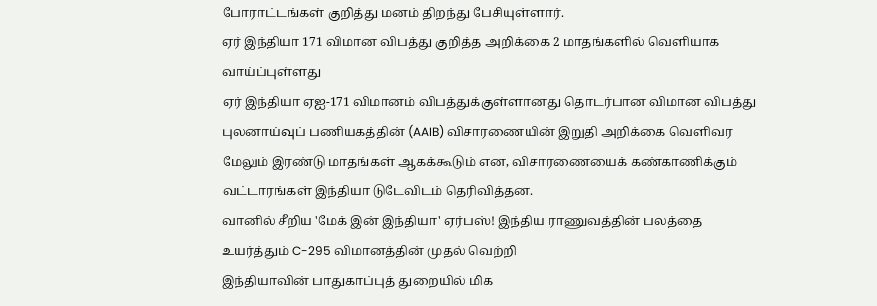போராட்டங்கள் குறித்து மனம் திறந்து பேசியுள்ளார்.
ஏர் இந்தியா 171 விமான விபத்து குறித்த அறிக்கை 2 மாதங்களில் வெளியாக வாய்ப்புள்ளது
ஏர் இந்தியா ஏஐ-171 விமானம் விபத்துக்குள்ளானது தொடர்பான விமான விபத்து புலனாய்வுப் பணியகத்தின் (AAIB) விசாரணையின் இறுதி அறிக்கை வெளிவர மேலும் இரண்டு மாதங்கள் ஆகக்கூடும் என, விசாரணையைக் கண்காணிக்கும் வட்டாரங்கள் இந்தியா டுடேவிடம் தெரிவித்தன.
வானில் சீறிய 'மேக் இன் இந்தியா' ஏர்பஸ்! இந்திய ராணுவத்தின் பலத்தை உயர்த்தும் C-295 விமானத்தின் முதல் வெற்றி
இந்தியாவின் பாதுகாப்புத் துறையில் மிக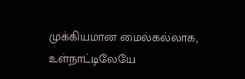முக்கியமான மைல்கல்லாக, உள்நாட்டிலேயே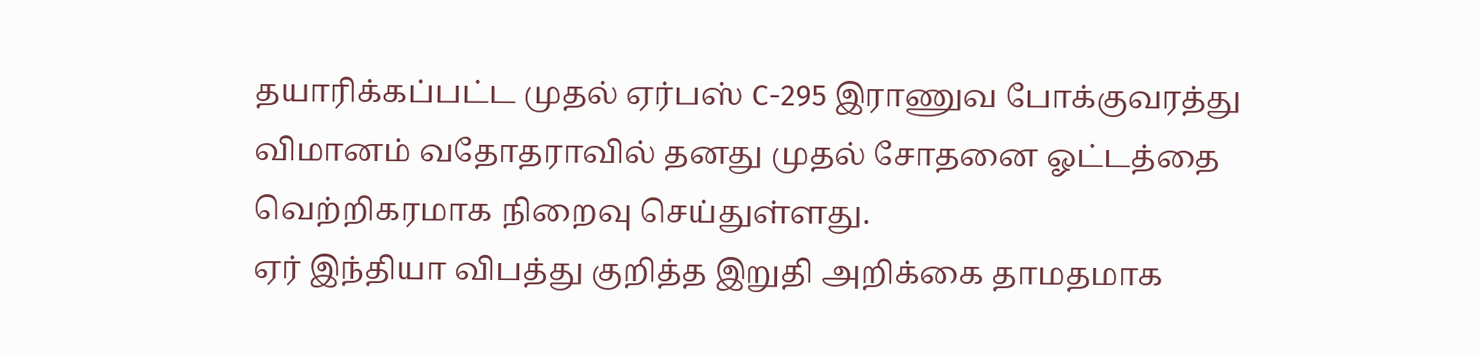தயாரிக்கப்பட்ட முதல் ஏர்பஸ் C-295 இராணுவ போக்குவரத்து விமானம் வதோதராவில் தனது முதல் சோதனை ஓட்டத்தை வெற்றிகரமாக நிறைவு செய்துள்ளது.
ஏர் இந்தியா விபத்து குறித்த இறுதி அறிக்கை தாமதமாக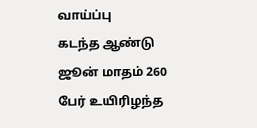வாய்ப்பு
கடந்த ஆண்டு ஜூன் மாதம் 260 பேர் உயிரிழந்த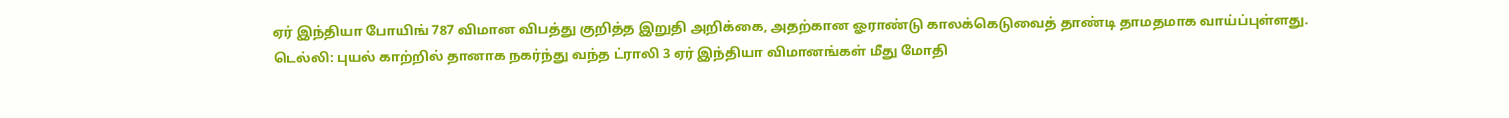ஏர் இந்தியா போயிங் 787 விமான விபத்து குறித்த இறுதி அறிக்கை, அதற்கான ஓராண்டு காலக்கெடுவைத் தாண்டி தாமதமாக வாய்ப்புள்ளது.
டெல்லி: புயல் காற்றில் தானாக நகர்ந்து வந்த ட்ராலி 3 ஏர் இந்தியா விமானங்கள் மீது மோதி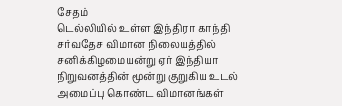சேதம்
டெல்லியில் உள்ள இந்திரா காந்தி சர்வதேச விமான நிலையத்தில் சனிக்கிழமையன்று ஏர் இந்தியா நிறுவனத்தின் மூன்று குறுகிய உடல் அமைப்பு கொண்ட விமானங்கள்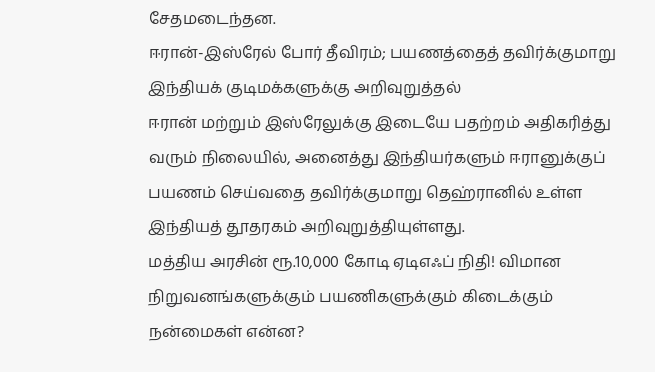சேதமடைந்தன.
ஈரான்-இஸ்ரேல் போர் தீவிரம்; பயணத்தைத் தவிர்க்குமாறு இந்தியக் குடிமக்களுக்கு அறிவுறுத்தல்
ஈரான் மற்றும் இஸ்ரேலுக்கு இடையே பதற்றம் அதிகரித்து வரும் நிலையில், அனைத்து இந்தியர்களும் ஈரானுக்குப் பயணம் செய்வதை தவிர்க்குமாறு தெஹ்ரானில் உள்ள இந்தியத் தூதரகம் அறிவுறுத்தியுள்ளது.
மத்திய அரசின் ரூ.10,000 கோடி ஏடிஎஃப் நிதி! விமான நிறுவனங்களுக்கும் பயணிகளுக்கும் கிடைக்கும் நன்மைகள் என்ன?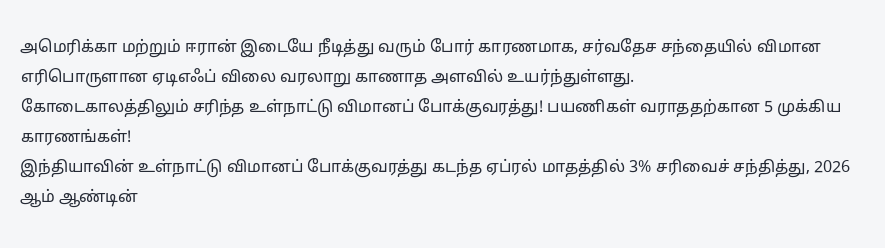அமெரிக்கா மற்றும் ஈரான் இடையே நீடித்து வரும் போர் காரணமாக, சர்வதேச சந்தையில் விமான எரிபொருளான ஏடிஎஃப் விலை வரலாறு காணாத அளவில் உயர்ந்துள்ளது.
கோடைகாலத்திலும் சரிந்த உள்நாட்டு விமானப் போக்குவரத்து! பயணிகள் வராததற்கான 5 முக்கிய காரணங்கள்!
இந்தியாவின் உள்நாட்டு விமானப் போக்குவரத்து கடந்த ஏப்ரல் மாதத்தில் 3% சரிவைச் சந்தித்து, 2026 ஆம் ஆண்டின்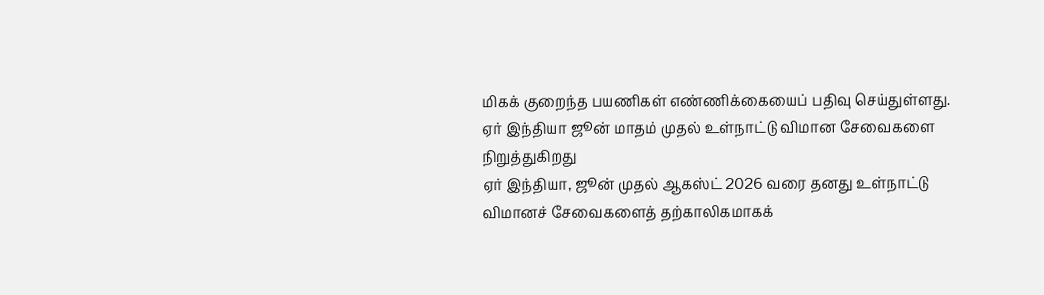மிகக் குறைந்த பயணிகள் எண்ணிக்கையைப் பதிவு செய்துள்ளது.
ஏர் இந்தியா ஜூன் மாதம் முதல் உள்நாட்டு விமான சேவைகளை நிறுத்துகிறது
ஏர் இந்தியா, ஜூன் முதல் ஆகஸ்ட் 2026 வரை தனது உள்நாட்டு விமானச் சேவைகளைத் தற்காலிகமாகக்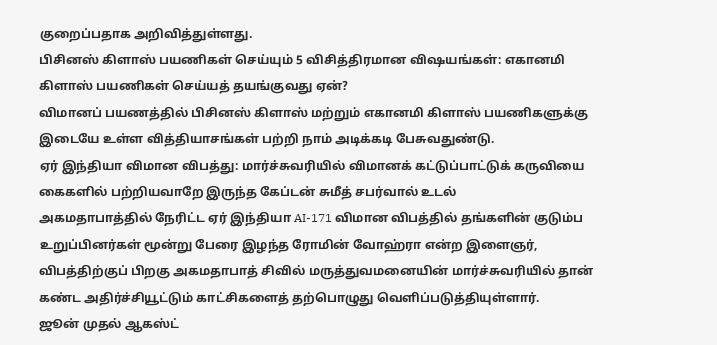குறைப்பதாக அறிவித்துள்ளது.
பிசினஸ் கிளாஸ் பயணிகள் செய்யும் 5 விசித்திரமான விஷயங்கள்: எகானமி கிளாஸ் பயணிகள் செய்யத் தயங்குவது ஏன்?
விமானப் பயணத்தில் பிசினஸ் கிளாஸ் மற்றும் எகானமி கிளாஸ் பயணிகளுக்கு இடையே உள்ள வித்தியாசங்கள் பற்றி நாம் அடிக்கடி பேசுவதுண்டு.
ஏர் இந்தியா விமான விபத்து: மார்ச்சுவரியில் விமானக் கட்டுப்பாட்டுக் கருவியை கைகளில் பற்றியவாறே இருந்த கேப்டன் சுமீத் சபர்வால் உடல்
அகமதாபாத்தில் நேரிட்ட ஏர் இந்தியா AI-171 விமான விபத்தில் தங்களின் குடும்ப உறுப்பினர்கள் மூன்று பேரை இழந்த ரோமின் வோஹ்ரா என்ற இளைஞர், விபத்திற்குப் பிறகு அகமதாபாத் சிவில் மருத்துவமனையின் மார்ச்சுவரியில் தான் கண்ட அதிர்ச்சியூட்டும் காட்சிகளைத் தற்பொழுது வெளிப்படுத்தியுள்ளார்.
ஜூன் முதல் ஆகஸ்ட்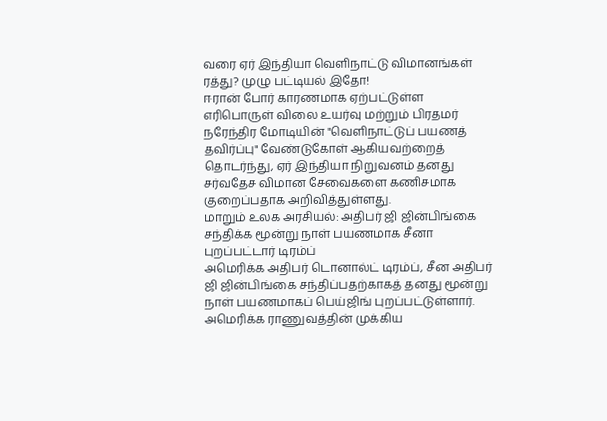வரை ஏர் இந்தியா வெளிநாட்டு விமானங்கள் ரத்து? முழு பட்டியல் இதோ!
ஈரான் போர் காரணமாக ஏற்பட்டுள்ள எரிபொருள் விலை உயர்வு மற்றும் பிரதமர் நரேந்திர மோடியின் "வெளிநாட்டுப் பயணத் தவிர்ப்பு" வேண்டுகோள் ஆகியவற்றைத் தொடர்ந்து, ஏர் இந்தியா நிறுவனம் தனது சர்வதேச விமான சேவைகளை கணிசமாக குறைப்பதாக அறிவித்துள்ளது.
மாறும் உலக அரசியல்: அதிபர் ஜி ஜின்பிங்கை சந்திக்க மூன்று நாள் பயணமாக சீனா புறப்பட்டார் டிரம்ப்
அமெரிக்க அதிபர் டொனால்ட் டிரம்ப், சீன அதிபர் ஜி ஜின்பிங்கை சந்திப்பதற்காகத் தனது மூன்று நாள் பயணமாகப் பெய்ஜிங் புறப்பட்டுள்ளார்.
அமெரிக்க ராணுவத்தின் முக்கிய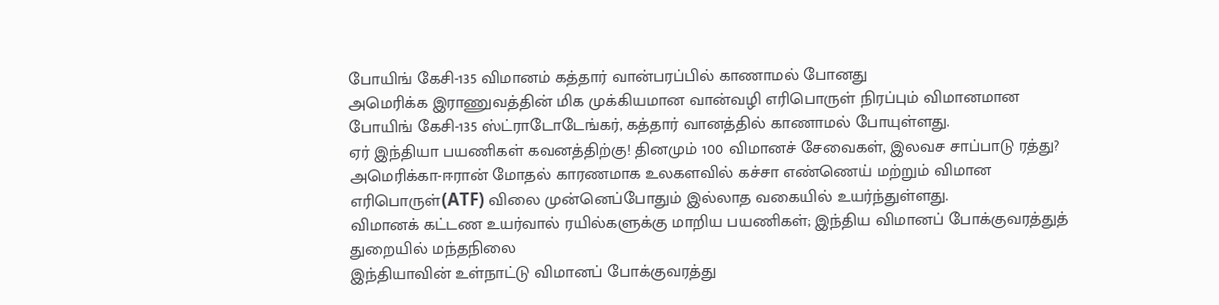போயிங் கேசி-135 விமானம் கத்தார் வான்பரப்பில் காணாமல் போனது
அமெரிக்க இராணுவத்தின் மிக முக்கியமான வான்வழி எரிபொருள் நிரப்பும் விமானமான போயிங் கேசி-135 ஸ்ட்ராடோடேங்கர், கத்தார் வானத்தில் காணாமல் போயுள்ளது.
ஏர் இந்தியா பயணிகள் கவனத்திற்கு! தினமும் 100 விமானச் சேவைகள், இலவச சாப்பாடு ரத்து?
அமெரிக்கா-ஈரான் மோதல் காரணமாக உலகளவில் கச்சா எண்ணெய் மற்றும் விமான எரிபொருள்(ATF) விலை முன்னெப்போதும் இல்லாத வகையில் உயர்ந்துள்ளது.
விமானக் கட்டண உயர்வால் ரயில்களுக்கு மாறிய பயணிகள்; இந்திய விமானப் போக்குவரத்துத் துறையில் மந்தநிலை
இந்தியாவின் உள்நாட்டு விமானப் போக்குவரத்து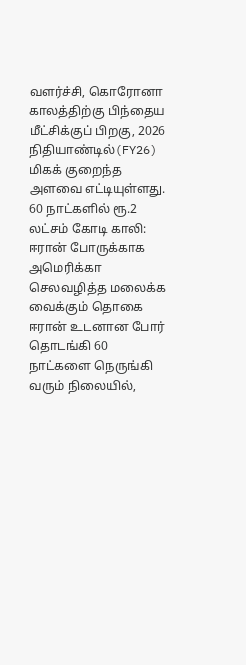வளர்ச்சி, கொரோனா காலத்திற்கு பிந்தைய மீட்சிக்குப் பிறகு, 2026 நிதியாண்டில்(FY26) மிகக் குறைந்த அளவை எட்டியுள்ளது.
60 நாட்களில் ரூ.2 லட்சம் கோடி காலி: ஈரான் போருக்காக அமெரிக்கா செலவழித்த மலைக்க வைக்கும் தொகை
ஈரான் உடனான போர் தொடங்கி 60 நாட்களை நெருங்கி வரும் நிலையில்,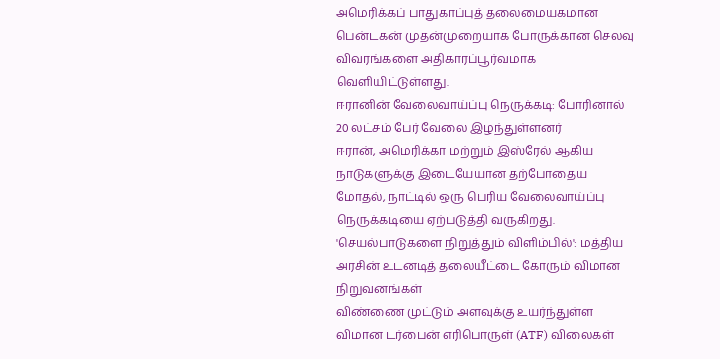அமெரிக்கப் பாதுகாப்புத் தலைமையகமான பென்டகன் முதன்முறையாக போருக்கான செலவு விவரங்களை அதிகாரப்பூர்வமாக வெளியிட்டுள்ளது.
ஈரானின் வேலைவாய்ப்பு நெருக்கடி: போரினால் 20 லட்சம் பேர் வேலை இழந்துள்ளனர்
ஈரான், அமெரிக்கா மற்றும் இஸ்ரேல் ஆகிய நாடுகளுக்கு இடையேயான தற்போதைய மோதல், நாட்டில் ஒரு பெரிய வேலைவாய்ப்பு நெருக்கடியை ஏற்படுத்தி வருகிறது.
'செயல்பாடுகளை நிறுத்தும் விளிம்பில்': மத்திய அரசின் உடனடித் தலையீட்டை கோரும் விமான நிறுவனங்கள்
விண்ணை முட்டும் அளவுக்கு உயர்ந்துள்ள விமான டர்பைன் எரிபொருள் (ATF) விலைகள்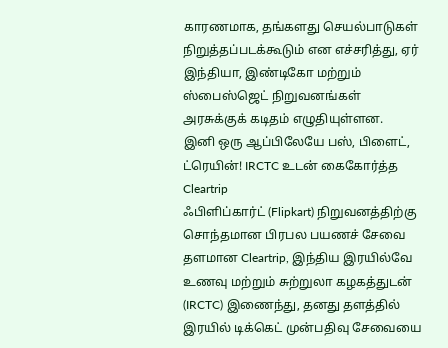காரணமாக, தங்களது செயல்பாடுகள் நிறுத்தப்படக்கூடும் என எச்சரித்து, ஏர் இந்தியா, இண்டிகோ மற்றும் ஸ்பைஸ்ஜெட் நிறுவனங்கள் அரசுக்குக் கடிதம் எழுதியுள்ளன.
இனி ஒரு ஆப்பிலேயே பஸ், பிளைட், ட்ரெயின்! IRCTC உடன் கைகோர்த்த Cleartrip
ஃபிளிப்கார்ட் (Flipkart) நிறுவனத்திற்கு சொந்தமான பிரபல பயணச் சேவை தளமான Cleartrip, இந்திய இரயில்வே உணவு மற்றும் சுற்றுலா கழகத்துடன் (IRCTC) இணைந்து, தனது தளத்தில் இரயில் டிக்கெட் முன்பதிவு சேவையை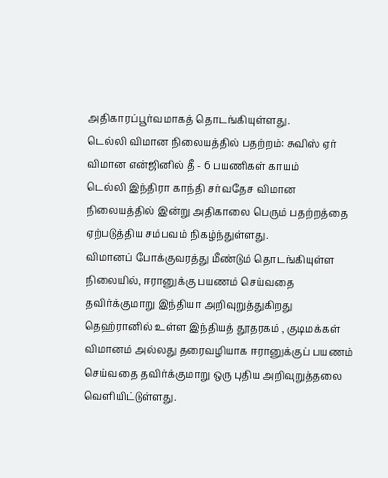அதிகாரப்பூர்வமாகத் தொடங்கியுள்ளது.
டெல்லி விமான நிலையத்தில் பதற்றம்: சுவிஸ் ஏர் விமான என்ஜினில் தீ - 6 பயணிகள் காயம்
டெல்லி இந்திரா காந்தி சர்வதேச விமான நிலையத்தில் இன்று அதிகாலை பெரும் பதற்றத்தை ஏற்படுத்திய சம்பவம் நிகழ்ந்துள்ளது.
விமானப் போக்குவரத்து மீண்டும் தொடங்கியுள்ள நிலையில், ஈரானுக்கு பயணம் செய்வதை தவிர்க்குமாறு இந்தியா அறிவுறுத்துகிறது
தெஹ்ரானில் உள்ள இந்தியத் தூதரகம் , குடிமக்கள் விமானம் அல்லது தரைவழியாக ஈரானுக்குப் பயணம் செய்வதை தவிர்க்குமாறு ஒரு புதிய அறிவுறுத்தலை வெளியிட்டுள்ளது.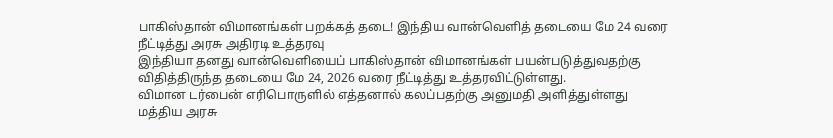பாகிஸ்தான் விமானங்கள் பறக்கத் தடை! இந்திய வான்வெளித் தடையை மே 24 வரை நீட்டித்து அரசு அதிரடி உத்தரவு
இந்தியா தனது வான்வெளியைப் பாகிஸ்தான் விமானங்கள் பயன்படுத்துவதற்கு விதித்திருந்த தடையை மே 24, 2026 வரை நீட்டித்து உத்தரவிட்டுள்ளது.
விமான டர்பைன் எரிபொருளில் எத்தனால் கலப்பதற்கு அனுமதி அளித்துள்ளது மத்திய அரசு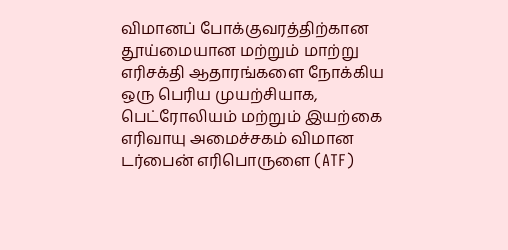விமானப் போக்குவரத்திற்கான தூய்மையான மற்றும் மாற்று எரிசக்தி ஆதாரங்களை நோக்கிய ஒரு பெரிய முயற்சியாக, பெட்ரோலியம் மற்றும் இயற்கை எரிவாயு அமைச்சகம் விமான டர்பைன் எரிபொருளை (ATF)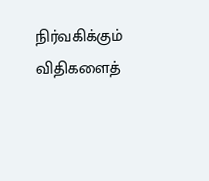நிர்வகிக்கும் விதிகளைத்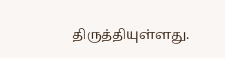திருத்தியுள்ளது.